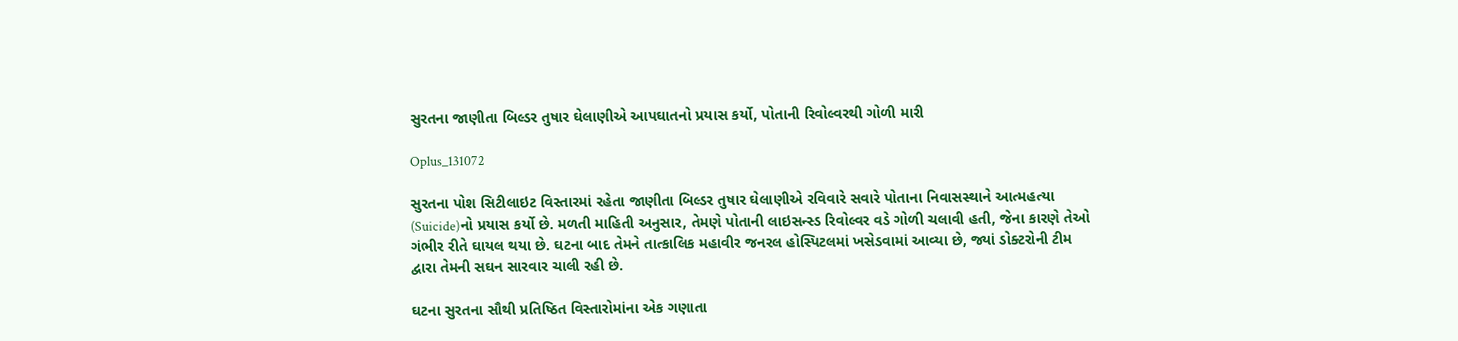સુરતના જાણીતા બિલ્ડર તુષાર ઘેલાણીએ આપઘાતનો પ્રયાસ કર્યો, પોતાની રિવોલ્વરથી ગોળી મારી

Oplus_131072

સુરતના પોશ સિટીલાઇટ વિસ્તારમાં રહેતા જાણીતા બિલ્ડર તુષાર ઘેલાણીએ રવિવારે સવારે પોતાના નિવાસસ્થાને આત્મહત્યા (Suicide)નો પ્રયાસ કર્યો છે. મળતી માહિતી અનુસાર, તેમણે પોતાની લાઇસન્સ્ડ રિવોલ્વર વડે ગોળી ચલાવી હતી, જેના કારણે તેઓ ગંભીર રીતે ઘાયલ થયા છે. ઘટના બાદ તેમને તાત્કાલિક મહાવીર જનરલ હોસ્પિટલમાં ખસેડવામાં આવ્યા છે, જ્યાં ડોક્ટરોની ટીમ દ્વારા તેમની સઘન સારવાર ચાલી રહી છે.

ઘટના સુરતના સૌથી પ્રતિષ્ઠિત વિસ્તારોમાંના એક ગણાતા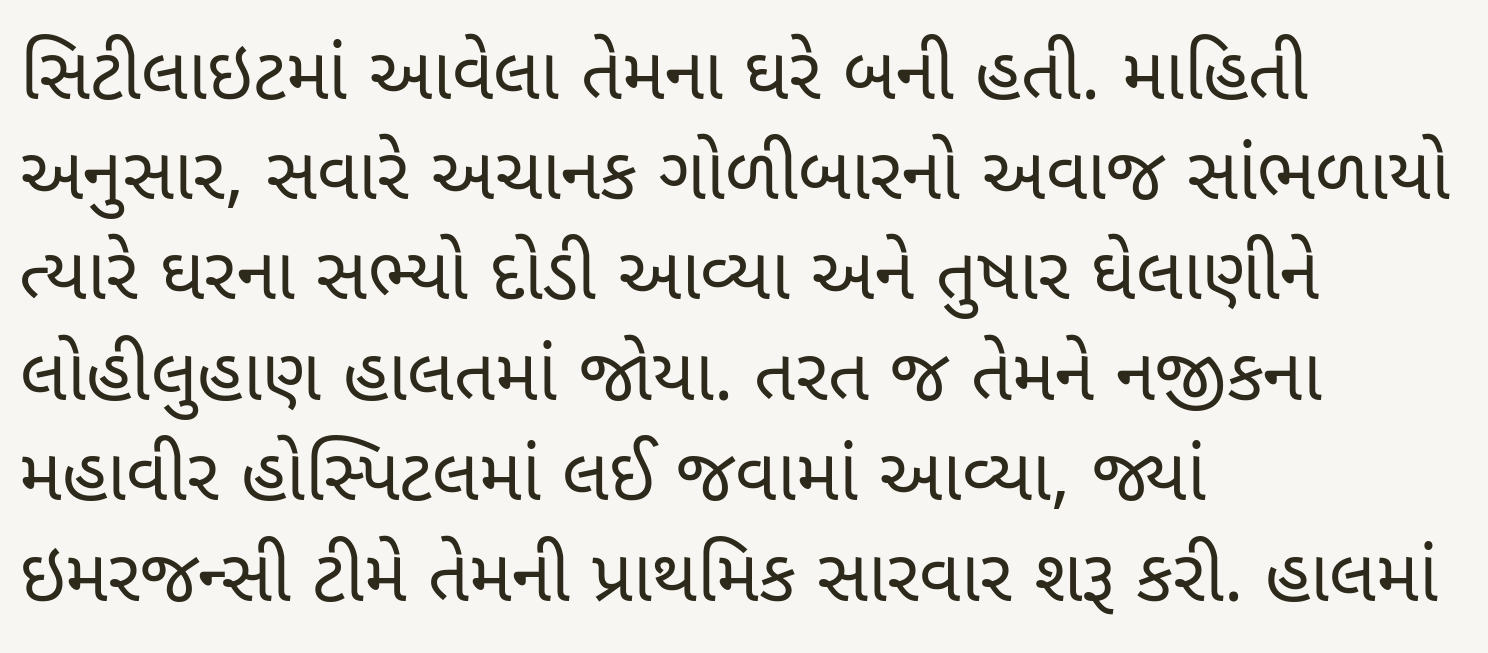સિટીલાઇટમાં આવેલા તેમના ઘરે બની હતી. માહિતી અનુસાર, સવારે અચાનક ગોળીબારનો અવાજ સાંભળાયો ત્યારે ઘરના સભ્યો દોડી આવ્યા અને તુષાર ઘેલાણીને લોહીલુહાણ હાલતમાં જોયા. તરત જ તેમને નજીકના મહાવીર હોસ્પિટલમાં લઈ જવામાં આવ્યા, જ્યાં ઇમરજન્સી ટીમે તેમની પ્રાથમિક સારવાર શરૂ કરી. હાલમાં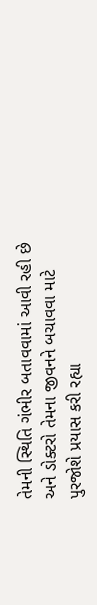તેમની સ્થિતિ ગંભીર બતાવવામાં આવી રહી છે અને ડોક્ટરો તેમના જીવનને બચાવવા માટે પુરજોશે પ્રયાસ કરી રહ્યા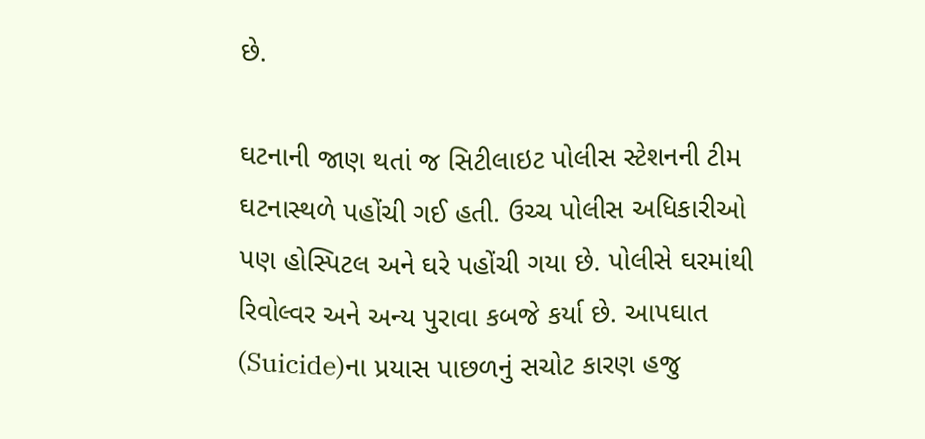છે.

ઘટનાની જાણ થતાં જ સિટીલાઇટ પોલીસ સ્ટેશનની ટીમ ઘટનાસ્થળે પહોંચી ગઈ હતી. ઉચ્ચ પોલીસ અધિકારીઓ પણ હોસ્પિટલ અને ઘરે પહોંચી ગયા છે. પોલીસે ઘરમાંથી રિવોલ્વર અને અન્ય પુરાવા કબજે કર્યા છે. આપઘાત (Suicide)ના પ્રયાસ પાછળનું સચોટ કારણ હજુ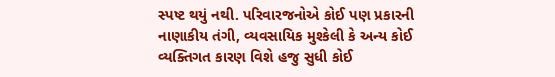સ્પષ્ટ થયું નથી. પરિવારજનોએ કોઈ પણ પ્રકારની નાણાકીય તંગી, વ્યવસાયિક મુશ્કેલી કે અન્ય કોઈ વ્યક્તિગત કારણ વિશે હજુ સુધી કોઈ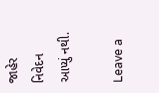જાહેર નિવેદન આપ્યું નથી.

Leave a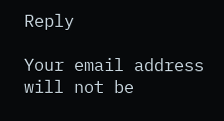Reply

Your email address will not be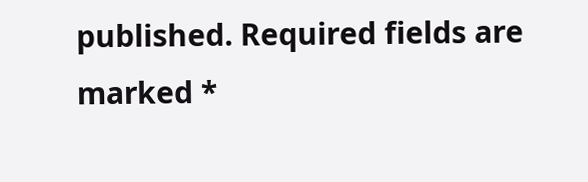published. Required fields are marked *